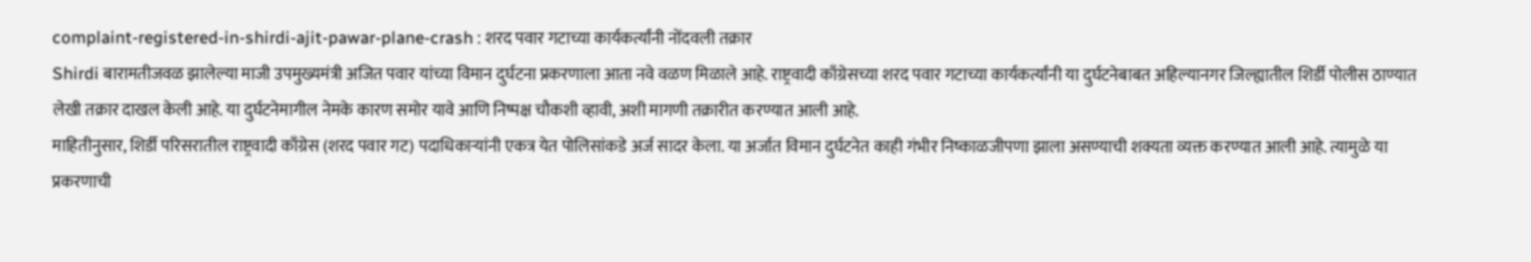complaint-registered-in-shirdi-ajit-pawar-plane-crash : शरद पवार गटाच्या कार्यकर्त्यांनी नोंदवली तक्रार
Shirdi बारामतीजवळ झालेल्या माजी उपमुख्यमंत्री अजित पवार यांच्या विमान दुर्घटना प्रकरणाला आता नवे वळण मिळाले आहे. राष्ट्रवादी काँग्रेसच्या शरद पवार गटाच्या कार्यकर्त्यांनी या दुर्घटनेबाबत अहिल्यानगर जिल्ह्यातील शिर्डी पोलीस ठाण्यात लेखी तक्रार दाखल केली आहे. या दुर्घटनेमागील नेमके कारण समोर यावे आणि निष्पक्ष चौकशी व्हावी, अशी मागणी तक्रारीत करण्यात आली आहे.
माहितीनुसार, शिर्डी परिसरातील राष्ट्रवादी काँग्रेस (शरद पवार गट) पदाधिकाऱ्यांनी एकत्र येत पोलिसांकडे अर्ज सादर केला. या अर्जात विमान दुर्घटनेत काही गंभीर निष्काळजीपणा झाला असण्याची शक्यता व्यक्त करण्यात आली आहे. त्यामुळे या प्रकरणाची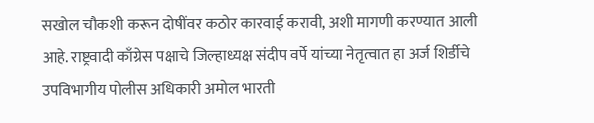सखोल चौकशी करून दोषींवर कठोर कारवाई करावी, अशी मागणी करण्यात आली आहे. राष्ट्रवादी काँग्रेस पक्षाचे जिल्हाध्यक्ष संदीप वर्पे यांच्या नेतृत्वात हा अर्ज शिर्डीचे उपविभागीय पोलीस अधिकारी अमोल भारती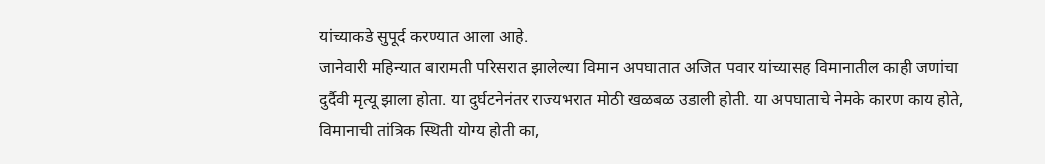यांच्याकडे सुपूर्द करण्यात आला आहे.
जानेवारी महिन्यात बारामती परिसरात झालेल्या विमान अपघातात अजित पवार यांच्यासह विमानातील काही जणांचा दुर्दैवी मृत्यू झाला होता. या दुर्घटनेनंतर राज्यभरात मोठी खळबळ उडाली होती. या अपघाताचे नेमके कारण काय होते, विमानाची तांत्रिक स्थिती योग्य होती का,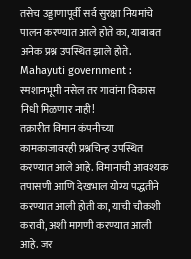तसेच उड्डाणापूर्वी सर्व सुरक्षा नियमांचे पालन करण्यात आले होते का, याबाबत अनेक प्रश्न उपस्थित झाले होते.
Mahayuti government : स्मशानभूमी नसेल तर गावांना विकास निधी मिळणार नाही!
तक्रारीत विमान कंपनीच्या कामकाजावरही प्रश्नचिन्ह उपस्थित करण्यात आले आहे. विमानाची आवश्यक तपासणी आणि देखभाल योग्य पद्धतीने करण्यात आली होती का, याची चौकशी करावी, अशी मागणी करण्यात आली आहे. जर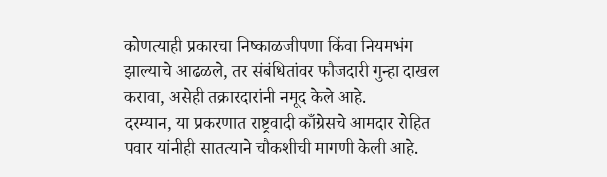कोणत्याही प्रकारचा निष्काळजीपणा किंवा नियमभंग झाल्याचे आढळले, तर संबंधितांवर फौजदारी गुन्हा दाखल करावा, असेही तक्रारदारांनी नमूद केले आहे.
दरम्यान, या प्रकरणात राष्ट्रवादी काँग्रेसचे आमदार रोहित पवार यांनीही सातत्याने चौकशीची मागणी केली आहे.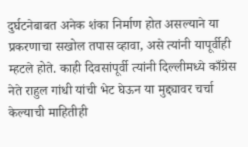दुर्घटनेबाबत अनेक शंका निर्माण होत असल्याने या प्रकरणाचा सखोल तपास व्हावा, असे त्यांनी यापूर्वीही म्हटले होते. काही दिवसांपूर्वी त्यांनी दिल्लीमध्ये काँग्रेस नेते राहुल गांधी यांची भेट घेऊन या मुद्द्यावर चर्चा केल्याची माहितीही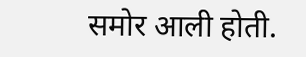समोर आली होती.